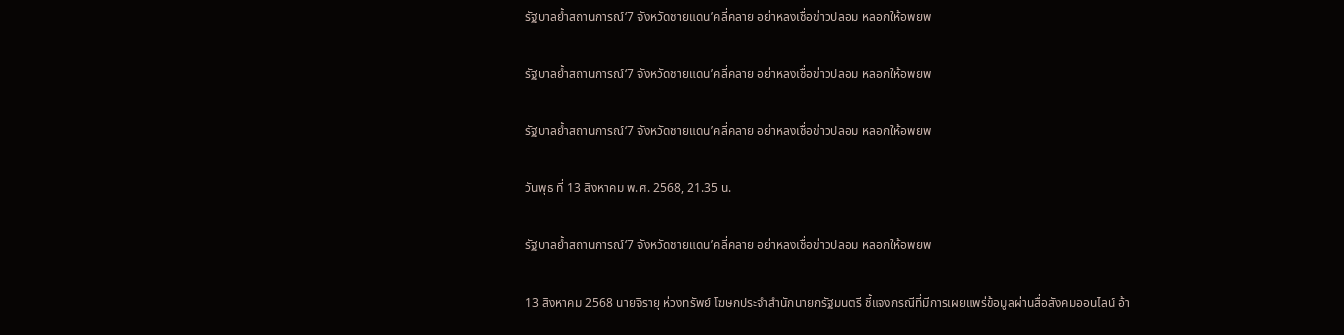รัฐบาลย้ำสถานการณ์‘7 จังหวัดชายแดน’คลี่คลาย อย่าหลงเชื่อข่าวปลอม หลอกให้อพยพ

รัฐบาลย้ำสถานการณ์‘7 จังหวัดชายแดน’คลี่คลาย อย่าหลงเชื่อข่าวปลอม หลอกให้อพยพ

รัฐบาลย้ำสถานการณ์‘7 จังหวัดชายแดน’คลี่คลาย อย่าหลงเชื่อข่าวปลอม หลอกให้อพยพ

วันพุธ ที่ 13 สิงหาคม พ.ศ. 2568, 21.35 น.

รัฐบาลย้ำสถานการณ์‘7 จังหวัดชายแดน’คลี่คลาย อย่าหลงเชื่อข่าวปลอม หลอกให้อพยพ

13 สิงหาคม 2568 นายจิรายุ ห่วงทรัพย์ โฆษกประจำสำนักนายกรัฐมนตรี ชี้แจงกรณีที่มีการเผยแพร่ข้อมูลผ่านสื่อสังคมออนไลน์ อ้า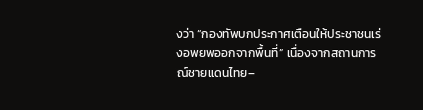งว่า “กองทัพบกประกาศเตือนให้ประชาชนเร่งอพยพออกจากพื้นที่” เนื่องจากสถานการณ์ชายแดนไทย–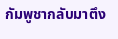กัมพูชากลับมาตึง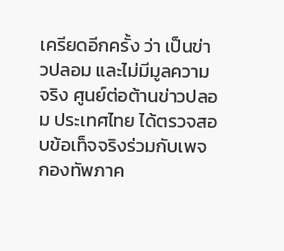เครียดอีกครั้ง ว่า เป็นข่าวปลอม และไม่มีมูลความจริง ศูนย์ต่อต้านข่าวปลอม ประเทศไทย ได้ตรวจสอบข้อเท็จจริงร่วมกับเพจกองทัพภาค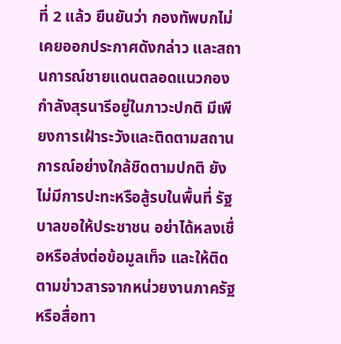ที่ 2 แล้ว ยืนยันว่า กองทัพบกไม่เคยออกประกาศดังกล่าว และสถานการณ์ชายแดนตลอดแนวกองกำลังสุรนารีอยู่ในภาวะปกติ มีเพียงการเฝ้าระวังและติดตามสถานการณ์อย่างใกล้ชิดตามปกติ ยังไม่มีการปะทะหรือสู้รบในพื้นที่ รัฐบาลขอให้ประชาชน อย่าได้หลงเชื่อหรือส่งต่อข้อมูลเท็จ และให้ติดตามข่าวสารจากหน่วยงานภาครัฐหรือสื่อทา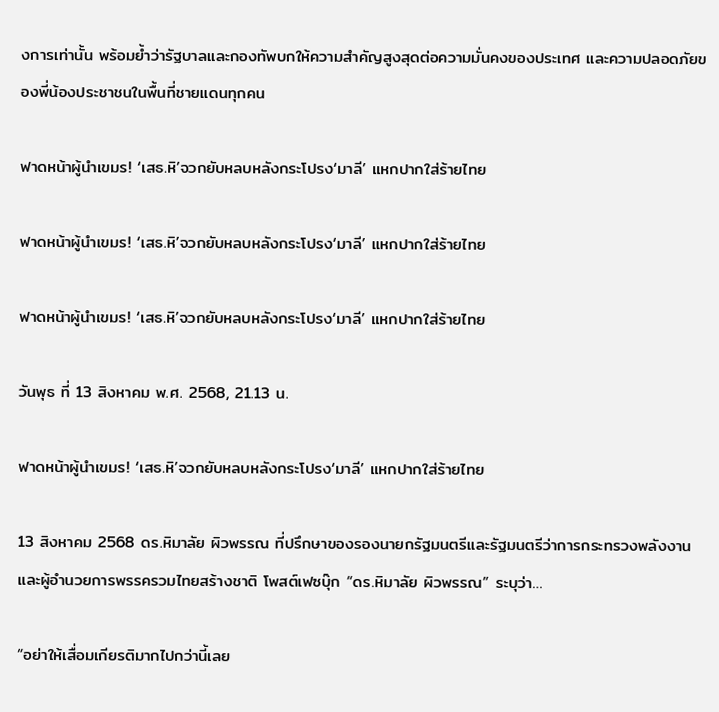งการเท่านั้น พร้อมย้ำว่ารัฐบาลและกองทัพบกให้ความสำคัญสูงสุดต่อความมั่นคงของประเทศ และความปลอดภัยของพี่น้องประชาชนในพื้นที่ชายแดนทุกคน

ฟาดหน้าผู้นำเขมร! ‘เสธ.หิ’จวกยับหลบหลังกระโปรง‘มาลี’ แหกปากใส่ร้ายไทย

ฟาดหน้าผู้นำเขมร! ‘เสธ.หิ’จวกยับหลบหลังกระโปรง‘มาลี’ แหกปากใส่ร้ายไทย

ฟาดหน้าผู้นำเขมร! ‘เสธ.หิ’จวกยับหลบหลังกระโปรง‘มาลี’ แหกปากใส่ร้ายไทย

วันพุธ ที่ 13 สิงหาคม พ.ศ. 2568, 21.13 น.

ฟาดหน้าผู้นำเขมร! ‘เสธ.หิ’จวกยับหลบหลังกระโปรง‘มาลี’ แหกปากใส่ร้ายไทย

13 สิงหาคม 2568 ดร.หิมาลัย ผิวพรรณ ที่ปรึกษาของรองนายกรัฐมนตรีและรัฐมนตรีว่าการกระทรวงพลังงาน และผู้อำนวยการพรรครวมไทยสร้างชาติ โพสต์เฟซบุ๊ก “ดร.หิมาลัย ผิวพรรณ” ระบุว่า…

“อย่าให้เสื่อมเกียรติมากไปกว่านี้เลย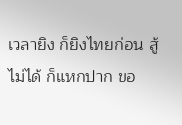เวลายิง ก็ยิงไทยก่อน สู้ไม่ได้ ก็แหกปาก ขอ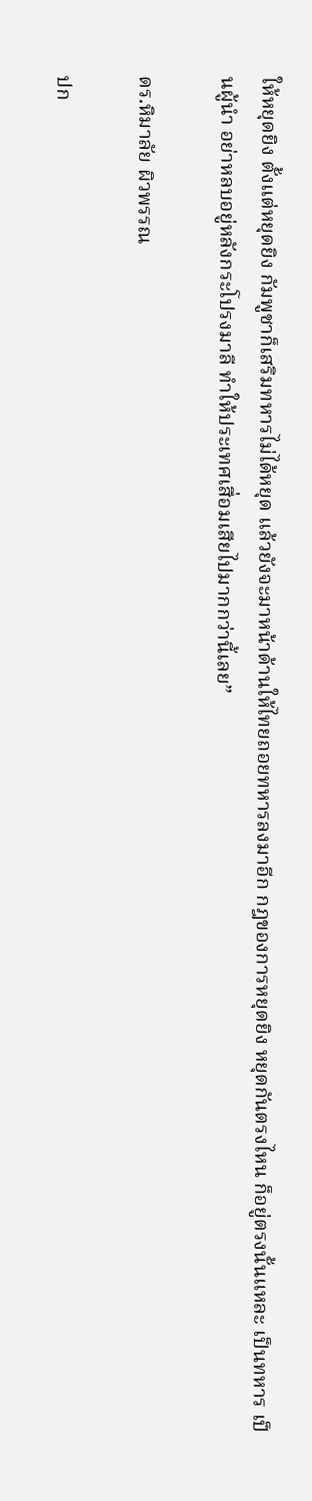ให้หยุดยิง ตั้งแต่หยุดยิง กัมพูชาก็เสริมทหารไม่ได้หยุด แล้วยังจะมาหน้าด้านให้ไทยถอยทหารลงมาอีก กฎของการหยุดยิง หยุดกันตรงไหน ก็อยู่ตรงนั้นแหละ เป็นทหาร เป็นผู้นำ อย่าหลบอยู่หลังกระโปรงมาลี ทำให้ประเทศเสื่อมเสียไปมากกว่านี้เลย”

ดร.หิมาลัย ผิวพรรณ

ปก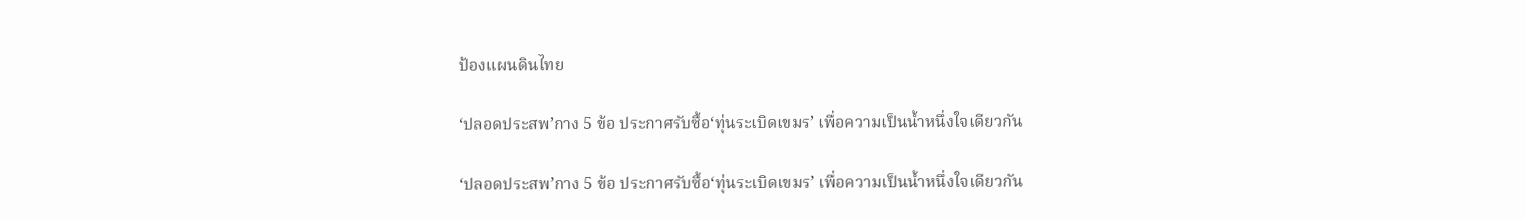ป้องแผนดินไทย

‘ปลอดประสพ’กาง 5 ข้อ ประกาศรับซื้อ‘ทุ่นระเบิดเขมร’ เพื่อความเป็นน้ำหนึ่งใจเดียวกัน

‘ปลอดประสพ’กาง 5 ข้อ ประกาศรับซื้อ‘ทุ่นระเบิดเขมร’ เพื่อความเป็นน้ำหนึ่งใจเดียวกัน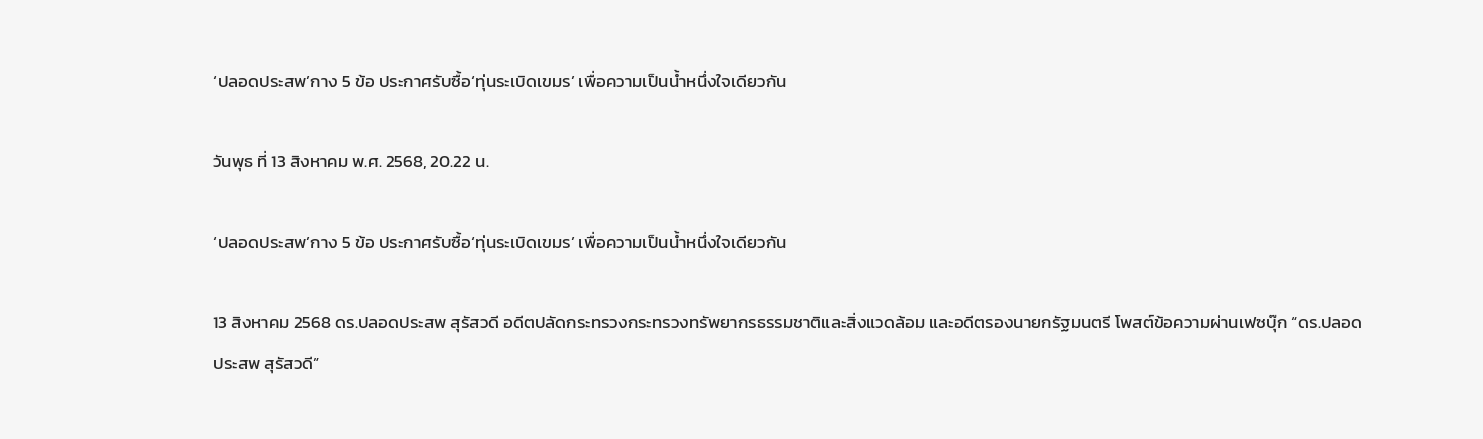‘ปลอดประสพ’กาง 5 ข้อ ประกาศรับซื้อ‘ทุ่นระเบิดเขมร’ เพื่อความเป็นน้ำหนึ่งใจเดียวกัน

วันพุธ ที่ 13 สิงหาคม พ.ศ. 2568, 20.22 น.

‘ปลอดประสพ’กาง 5 ข้อ ประกาศรับซื้อ‘ทุ่นระเบิดเขมร’ เพื่อความเป็นน้ำหนึ่งใจเดียวกัน

13 สิงหาคม 2568 ดร.ปลอดประสพ สุรัสวดี อดีตปลัดกระทรวงกระทรวงทรัพยากรธรรมชาติและสิ่งแวดล้อม และอดีตรองนายกรัฐมนตรี โพสต์ข้อความผ่านเฟซบุ๊ก “ดร.ปลอดประสพ สุรัสวดี”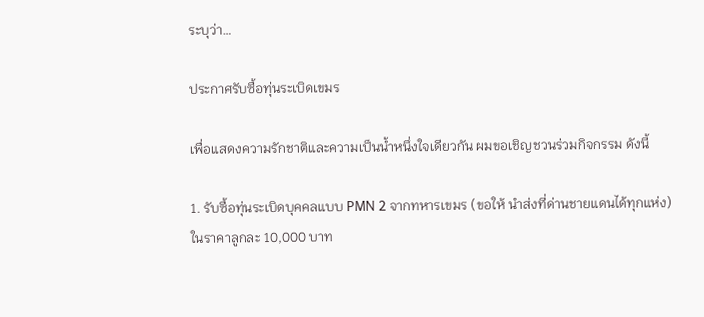ระบุว่า…

ประกาศรับซื้อทุ่นระเบิดเขมร

เพื่อแสดงความรักชาติและความเป็นน้ำหนึ่งใจเดียวกัน ผมขอเชิญชวนร่วมกิจกรรม ดังนี้

1. รับซื้อทุ่นระเบิดบุคคลแบบ PMN 2 จากทหารเขมร (ขอให้ นำส่งที่ด่านชายแดนได้ทุกแห่ง) ในราคาลูกละ 10,000 บาท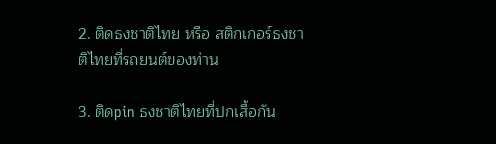2. ติดธงชาติไทย หรือ สติกเกอร์ธงชาติไทยที่รถยนต์ของท่าน

3. ติดpin ธงชาติไทยที่ปกเสื้อกัน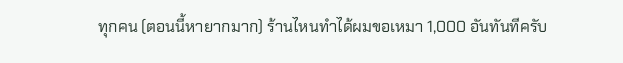ทุกคน (ตอนนี้หายากมาก) ร้านไหนทำได้ผมขอเหมา 1,000 อันทันทีครับ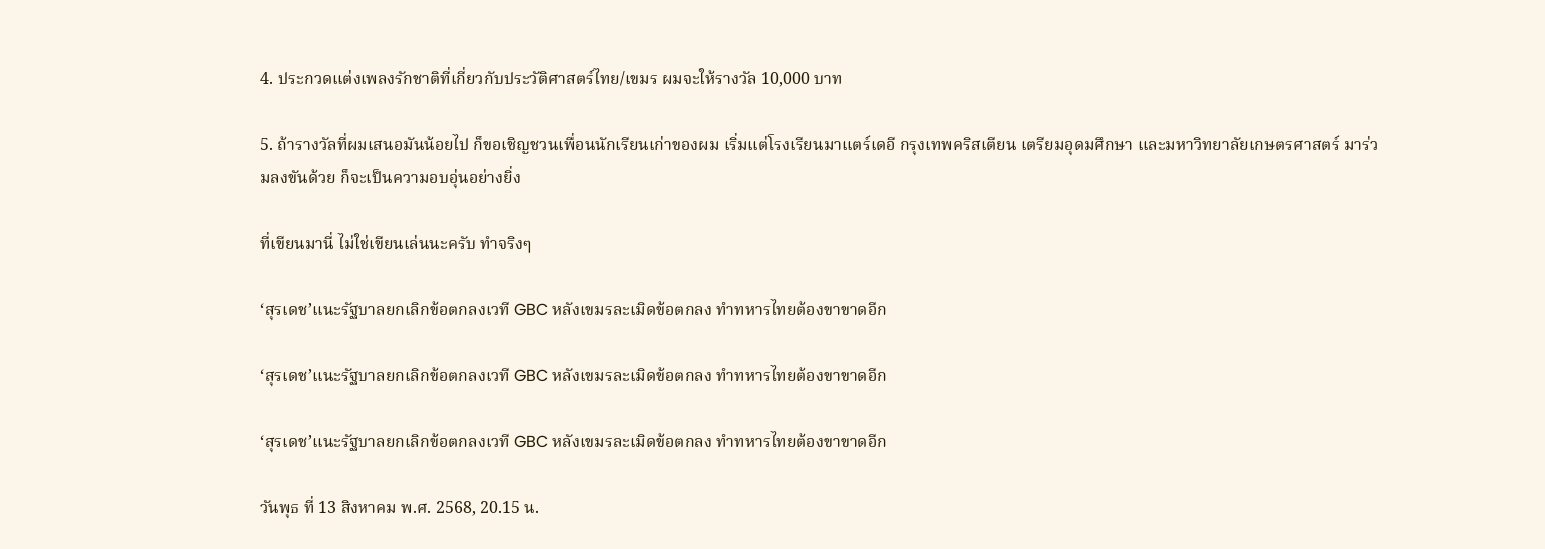4. ประกวดแต่งเพลงรักชาติที่เกี่ยวกับประวัติศาสตร์ไทย/เขมร ผมจะให้รางวัล 10,000 บาท

5. ถ้ารางวัลที่ผมเสนอมันน้อยไป ก็ขอเชิญชวนเพื่อนนักเรียนเก่าของผม เริ่มแต่โรงเรียนมาแตร์เดอี กรุงเทพคริสเตียน เตรียมอุดมศึกษา และมหาวิทยาลัยเกษตรศาสตร์ มาร่วมลงขันด้วย ก็จะเป็นความอบอุ่นอย่างยิ่ง

ที่เขียนมานี่ ไม่ใช่เขียนเล่นนะครับ ทำจริงๆ

‘สุรเดช’แนะรัฐบาลยกเลิกข้อตกลงเวที GBC หลังเขมรละเมิดข้อตกลง ทำทหารไทยต้องขาขาดอีก

‘สุรเดช’แนะรัฐบาลยกเลิกข้อตกลงเวที GBC หลังเขมรละเมิดข้อตกลง ทำทหารไทยต้องขาขาดอีก

‘สุรเดช’แนะรัฐบาลยกเลิกข้อตกลงเวที GBC หลังเขมรละเมิดข้อตกลง ทำทหารไทยต้องขาขาดอีก

วันพุธ ที่ 13 สิงหาคม พ.ศ. 2568, 20.15 น.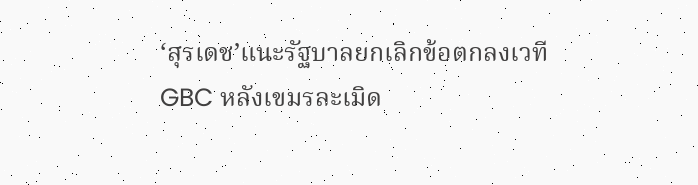‘สุรเดช’แนะรัฐบาลยกเลิกข้อตกลงเวที GBC หลังเขมรละเมิด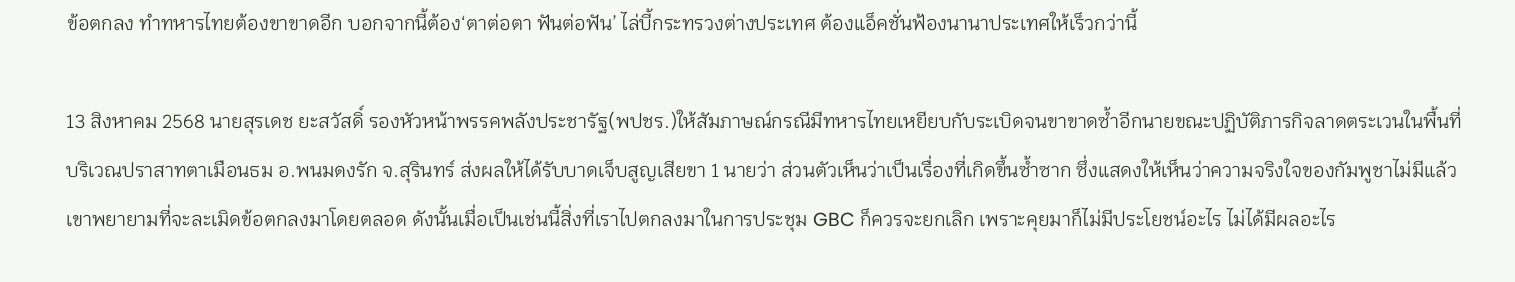ข้อตกลง ทำทหารไทยต้องขาขาดอีก บอกจากนี้ต้อง‘ตาต่อตา ฟันต่อฟัน’ ไล่บี้กระทรวงต่างประเทศ ต้องแอ็คชั่นฟ้องนานาประเทศให้เร็วกว่านี้

13 สิงหาคม 2568 นายสุรเดช ยะสวัสดิ์ รองหัวหน้าพรรคพลังประชารัฐ(พปชร.)ให้สัมภาษณ์กรณีมีทหารไทยเหยียบกับระเบิดจนขาขาดซ้ำอีกนายขณะปฏิบัติภารกิจลาดตระเวนในพื้นที่บริเวณปราสาทตาเมือนธม อ.พนมดงรัก จ.สุรินทร์ ส่งผลให้ได้รับบาดเจ็บสูญเสียขา 1 นายว่า ส่วนตัวเห็นว่าเป็นเรื่องที่เกิดขึ้นซ้ำซาก ซึ่งแสดงให้เห็นว่าความจริงใจของกัมพูชาไม่มีแล้ว เขาพยายามที่จะละเมิดข้อตกลงมาโดยตลอด ดังนั้นเมื่อเป็นเช่นนี้สิ่งที่เราไปตกลงมาในการประชุม GBC ก็ควรจะยกเลิก เพราะคุยมาก็ไม่มีประโยชน์อะไร ไม่ได้มีผลอะไร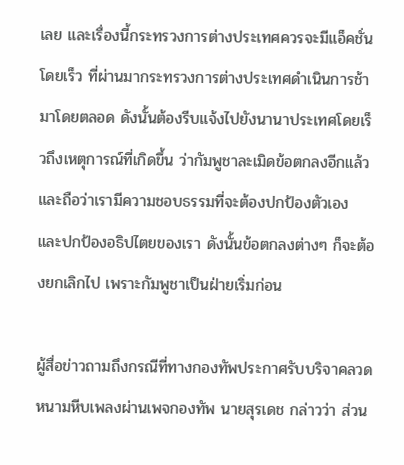เลย และเรื่องนี้กระทรวงการต่างประเทศควรจะมีแอ็คชั่น  โดยเร็ว ที่ผ่านมากระทรวงการต่างประเทศดำเนินการช้ามาโดยตลอด ดังนั้นต้องรีบแจ้งไปยังนานาประเทศโดยเร็วถึงเหตุการณ์ที่เกิดขึ้น ว่ากัมพูชาละเมิดข้อตกลงอีกแล้ว และถือว่าเรามีความชอบธรรมที่จะต้องปกป้องตัวเอง และปกป้องอธิปไตยของเรา ดังนั้นข้อตกลงต่างๆ ก็จะต้องยกเลิกไป เพราะกัมพูชาเป็นฝ่ายเริ่มก่อน

ผู้สื่อข่าวถามถึงกรณีที่ทางกองทัพประกาศรับบริจาคลวดหนามหีบเพลงผ่านเพจกองทัพ นายสุรเดช กล่าวว่า ส่วน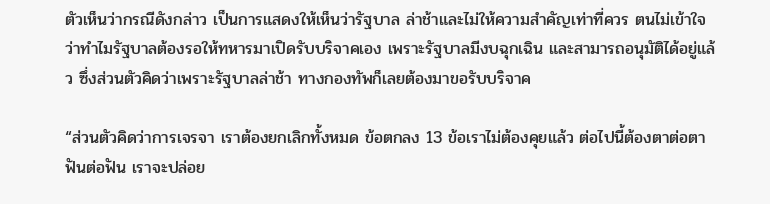ตัวเห็นว่ากรณีดังกล่าว เป็นการแสดงให้เห็นว่ารัฐบาล ล่าช้าและไม่ให้ความสำคัญเท่าที่ควร ตนไม่เข้าใจว่าทำไมรัฐบาลต้องรอให้ทหารมาเปิดรับบริจาคเอง เพราะรัฐบาลมีงบฉุกเฉิน และสามารถอนุมัติได้อยู่แล้ว ซึ่งส่วนตัวคิดว่าเพราะรัฐบาลล่าช้า ทางกองทัพก็เลยต้องมาขอรับบริจาค

“ส่วนตัวคิดว่าการเจรจา เราต้องยกเลิกทั้งหมด ข้อตกลง 13 ข้อเราไม่ต้องคุยแล้ว ต่อไปนี้ต้องตาต่อตา ฟันต่อฟัน เราจะปล่อย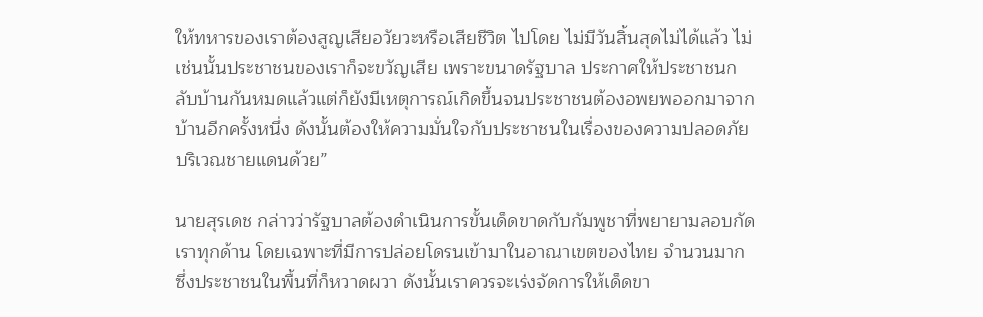ให้ทหารของเราต้องสูญเสียอวัยวะหรือเสียชีวิต ไปโดย ไม่มีวันสิ้นสุดไม่ได้แล้ว ไม่เช่นนั้นประชาชนของเราก็จะขวัญเสีย เพราะขนาดรัฐบาล ประกาศให้ประชาชนกลับบ้านกันหมดแล้วแต่ก็ยังมีเหตุการณ์เกิดขึ้นจนประชาชนต้องอพยพออกมาจากบ้านอีกครั้งหนึ่ง ดังนั้นต้องให้ความมั่นใจกับประชาชนในเรื่องของความปลอดภัย บริเวณชายแดนด้วย”

นายสุรเดช กล่าวว่ารัฐบาลต้องดำเนินการขั้นเด็ดขาดกับกัมพูชาที่พยายามลอบกัด เราทุกด้าน โดยเฉพาะที่มีการปล่อยโดรนเข้ามาในอาณาเขตของไทย จำนวนมาก ซึ่งประชาชนในพื้นที่ก็หวาดผวา ดังนั้นเราควรจะเร่งจัดการให้เด็ดขา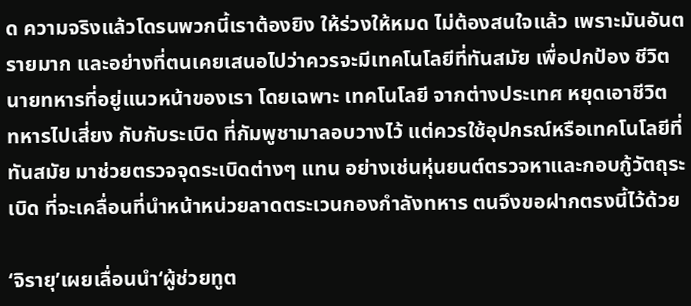ด ความจริงแล้วโดรนพวกนี้เราต้องยิง ให้ร่วงให้หมด ไม่ต้องสนใจแล้ว เพราะมันอันตรายมาก และอย่างที่ตนเคยเสนอไปว่าควรจะมีเทคโนโลยีที่ทันสมัย เพื่อปกป้อง ชีวิตนายทหารที่อยู่แนวหน้าของเรา โดยเฉพาะ เทคโนโลยี จากต่างประเทศ หยุดเอาชีวิต ทหารไปเสี่ยง กับกับระเบิด ที่กัมพูชามาลอบวางไว้ แต่ควรใช้อุปกรณ์หรือเทคโนโลยีที่ทันสมัย มาช่วยตรวจจุดระเบิดต่างๆ แทน อย่างเช่นหุ่นยนต์ตรวจหาและกอบกู้วัตถุระเบิด ที่จะเคลื่อนที่นำหน้าหน่วยลาดตระเวนกองกำลังทหาร ตนจึงขอฝากตรงนี้ไว้ด้วย

‘จิรายุ’เผยเลื่อนนำ‘ผู้ช่วยทูต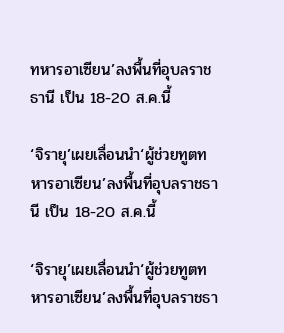ทหารอาเซียน’ลงพื้นที่อุบลราชธานี เป็น 18-20 ส.ค.นี้

‘จิรายุ’เผยเลื่อนนำ‘ผู้ช่วยทูตทหารอาเซียน’ลงพื้นที่อุบลราชธานี เป็น 18-20 ส.ค.นี้

‘จิรายุ’เผยเลื่อนนำ‘ผู้ช่วยทูตทหารอาเซียน’ลงพื้นที่อุบลราชธา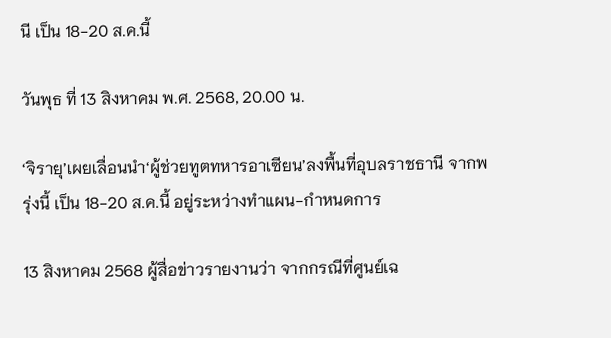นี เป็น 18-20 ส.ค.นี้

วันพุธ ที่ 13 สิงหาคม พ.ศ. 2568, 20.00 น.

‘จิรายุ’เผยเลื่อนนำ‘ผู้ช่วยทูตทหารอาเซียน’ลงพื้นที่อุบลราชธานี จากพรุ่งนี้ เป็น 18-20 ส.ค.นี้ อยู่ระหว่างทำแผน-กำหนดการ

13 สิงหาคม 2568 ผู้สื่อข่าวรายงานว่า จากกรณีที่ศูนย์เฉ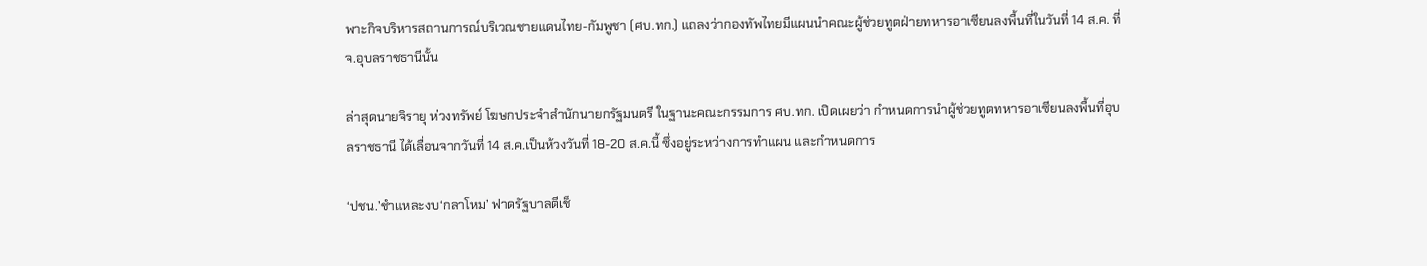พาะกิจบริหารสถานการณ์บริเวณชายแดนไทย-กัมพูชา (ศบ.ทก.) แถลงว่ากองทัพไทยมีแผนนำคณะผู้ช่วยทูตฝ่ายทหารอาเซียนลงพื้นที่ในวันที่ 14 ส.ค. ที่ จ.อุบลราชธานีนั้น

ล่าสุดนายจิรายุ ห่วงทรัพย์ โฆษกประจำสำนักนายกรัฐมนตรี ในฐานะคณะกรรมการ ศบ.ทก. เปิดเผยว่า กำหนดการนำผู้ช่วยทูตทหารอาเซียนลงพื้นที่อุบลราชธานี ได้เลื่อนจากวันที่ 14 ส.ค.เป็นห้วงวันที่ 18-20 ส.ค.นี้ ซึ่งอยู่ระหว่างการทำแผน และกำหนดการ

‘ปชน.’ชำแหละงบ‘กลาโหม’ ฟาดรัฐบาลตีเช็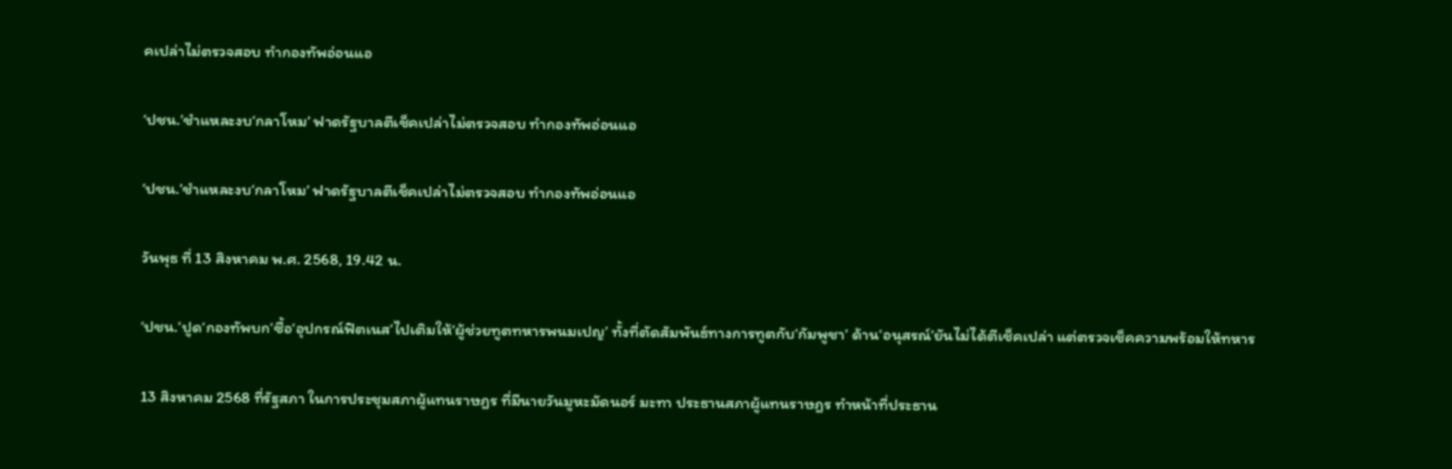คเปล่าไม่ตรวจสอบ ทำกองทัพอ่อนแอ

‘ปชน.’ชำแหละงบ‘กลาโหม’ ฟาดรัฐบาลตีเช็คเปล่าไม่ตรวจสอบ ทำกองทัพอ่อนแอ

‘ปชน.’ชำแหละงบ‘กลาโหม’ ฟาดรัฐบาลตีเช็คเปล่าไม่ตรวจสอบ ทำกองทัพอ่อนแอ

วันพุธ ที่ 13 สิงหาคม พ.ศ. 2568, 19.42 น.

‘ปชน.’ปูด‘กองทัพบก’ซื้อ‘อุปกรณ์ฟิตเนส’ไปเติมให้‘ผู้ช่วยทูตทหารพนมเปญ’ ทั้งที่ตัดสัมพันธ์ทางการทูตกับ‘กัมพูชา’ ด้าน‘อนุสรณ์’ยันไม่ได้ตีเช็คเปล่า แต่ตรวจเช็คความพร้อมให้ทหาร

13 สิงหาคม 2568 ที่รัฐสภา ในการประชุมสภาผู้แทนราษฎร ที่มีนายวันมูหะมัดนอร์ มะทา ประธานสภาผู้แทนราษฎร ทำหน้าที่ประธาน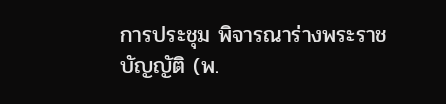การประชุม พิจารณาร่างพระราชบัญญัติ (พ.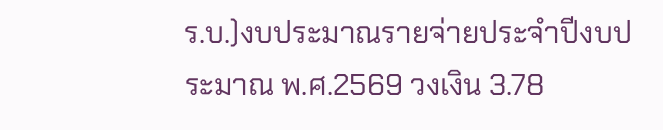ร.บ.)งบประมาณรายจ่ายประจำปีงบประมาณ พ.ศ.2569 วงเงิน 3.78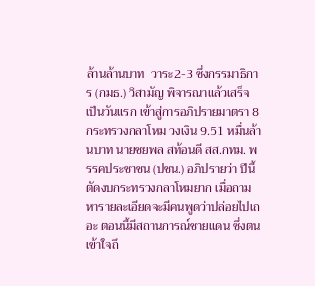ล้านล้านบาท  วาระ2-3 ซึ่งกรรมาธิการ (กมธ.) วิสามัญ พิจารณาแล้วเสร็จ เป็นวันแรก เข้าสู่การอภิปรายมาตรา 8 กระทรวงกลาโหม วงเงิน 9.51 หมื่นล้านบาท นายชยพล สท้อนดี สส.กทม. พรรคประชาชน (ปชน.) อภิปรายว่า ปีนี้ตัดงบกระทรวงกลาโหมยาก เมื่อถามหารายละเอียดจะมีคนพูดว่าปล่อยไปเถอะ ตอนนี้มีสถานการณ์ชายแดน ซึ่งตนเข้าใจถึ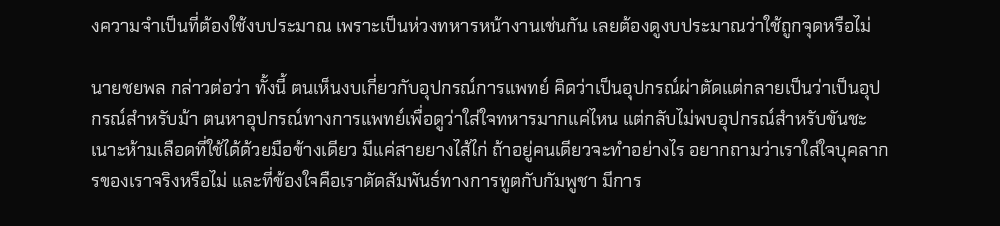งความจำเป็นที่ต้องใช้งบประมาณ เพราะเป็นห่วงทหารหน้างานเช่นกัน เลยต้องดูงบประมาณว่าใช้ถูกจุดหรือไม่

นายชยพล กล่าวต่อว่า ทั้งนี้ ตนเห็นงบเกี่ยวกับอุปกรณ์การแพทย์ คิดว่าเป็นอุปกรณ์ผ่าตัดแต่กลายเป็นว่าเป็นอุปกรณ์สำหรับม้า ตนหาอุปกรณ์ทางการแพทย์เพื่อดูว่าใส่ใจทหารมากแค่ไหน แต่กลับไม่พบอุปกรณ์สำหรับขันชะเนาะห้ามเลือดที่ใช้ได้ด้วยมือข้างเดียว มีแค่สายยางไส้ไก่ ถ้าอยู่คนเดียวจะทำอย่างไร อยากถามว่าเราใส่ใจบุคลากรของเราจริงหรือไม่ และที่ข้องใจคือเราตัดสัมพันธ์ทางการทูตกับกัมพูชา มีการ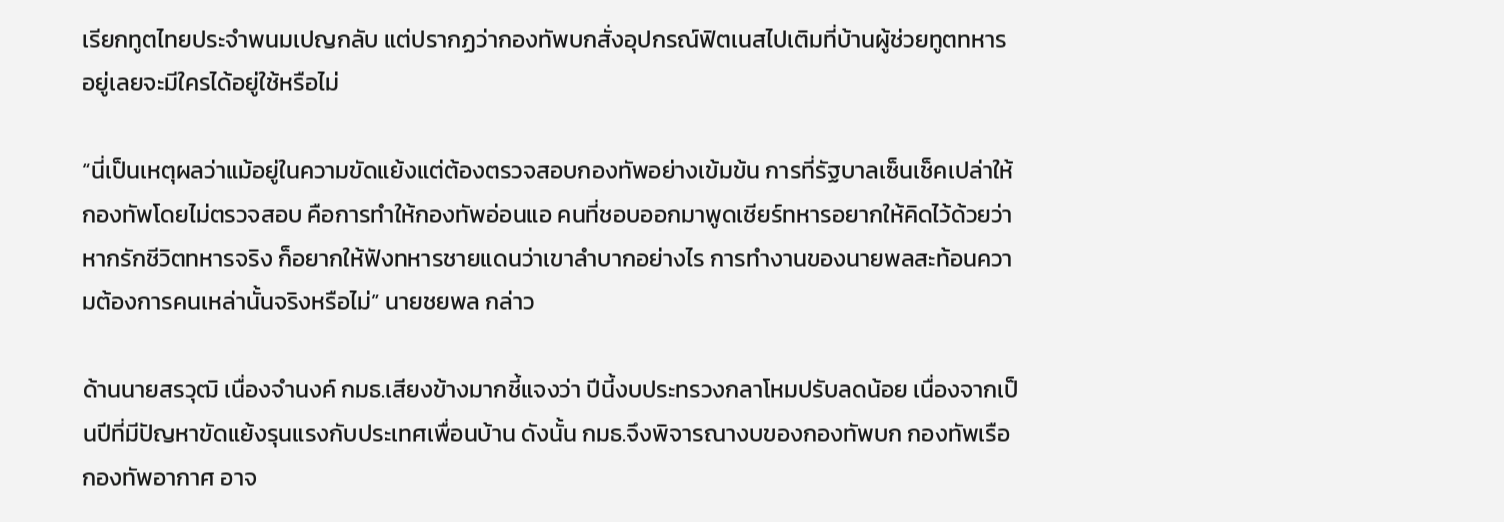เรียกทูตไทยประจำพนมเปญกลับ แต่ปรากฏว่ากองทัพบกสั่งอุปกรณ์ฟิตเนสไปเติมที่บ้านผู้ช่วยทูตทหารอยู่เลยจะมีใครได้อยู่ใช้หรือไม่

“นี่เป็นเหตุผลว่าแม้อยู่ในความขัดแย้งแต่ต้องตรวจสอบกองทัพอย่างเข้มข้น การที่รัฐบาลเซ็นเช็คเปล่าให้กองทัพโดยไม่ตรวจสอบ คือการทำให้กองทัพอ่อนแอ คนที่ชอบออกมาพูดเชียร์ทหารอยากให้คิดไว้ด้วยว่า หากรักชีวิตทหารจริง ก็อยากให้ฟังทหารชายแดนว่าเขาลำบากอย่างไร การทำงานของนายพลสะท้อนความต้องการคนเหล่านั้นจริงหรือไม่” นายชยพล กล่าว

ด้านนายสรวุฒิ เนื่องจำนงค์ กมธ.เสียงข้างมากชี้แจงว่า ปีนี้งบประทรวงกลาโหมปรับลดน้อย เนื่องจากเป็นปีที่มีปัญหาขัดแย้งรุนแรงกับประเทศเพื่อนบ้าน ดังนั้น กมธ.จึงพิจารณางบของกองทัพบก กองทัพเรือ กองทัพอากาศ อาจ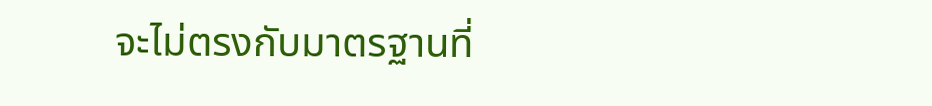จะไม่ตรงกับมาตรฐานที่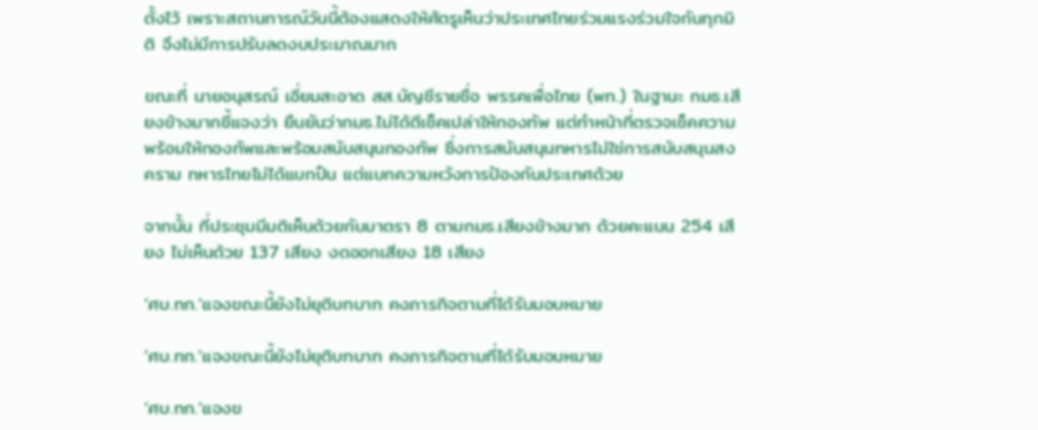ตั้งไว้ เพราะสถานการณ์วันนี้ต้องแสดงให้ศัตรูเห็นว่าประเทศไทยร่วมแรงร่วมใจกันทุกมิติ จึงไม่มีการปรับลดงบประมาณมาก

ขณะที่ นายอนุสรณ์ เอี่ยมสะอาด สส.บัญชีรายชื่อ พรรคเพื่อไทย (พท.) ในฐานะ กมธ.เสียงข้างมากชี้แจงว่า ยืนยันว่ากมธ.ไม่ได้ตีเช็คเปล่าให้กองทัพ แต่ทำหน้าที่ตรวจเช็คความพร้อมให้กองทัพและพร้อมสนับสนุนกองทัพ ซึ่งการสนับสนุนทหารไม่ใช่การสนับสนุนสงคราม ทหารไทยไม่ได้แบกปืน แต่แบกความหวังการป้องกันประเทศด้วย

จากนั้น ที่ประชุมมีมติเห็นด้วยกับมาตรา 8 ตามกมธ.เสียงข้างมาก ด้วยคะแนน 254 เสียง ไม่เห็นด้วย 137 เสียง งดออกเสียง 18 เสียง

‘ศบ.ทก.’แจงขณะนี้ยังไม่ยุติบทบาท คงภารกิจตามที่ได้รับมอบหมาย

‘ศบ.ทก.’แจงขณะนี้ยังไม่ยุติบทบาท คงภารกิจตามที่ได้รับมอบหมาย

‘ศบ.ทก.’แจงข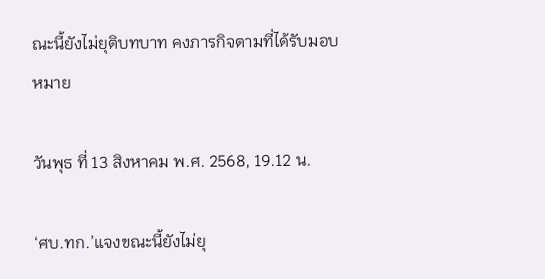ณะนี้ยังไม่ยุติบทบาท คงภารกิจตามที่ได้รับมอบหมาย

วันพุธ ที่ 13 สิงหาคม พ.ศ. 2568, 19.12 น.

‘ศบ.ทก.’แจงขณะนี้ยังไม่ยุ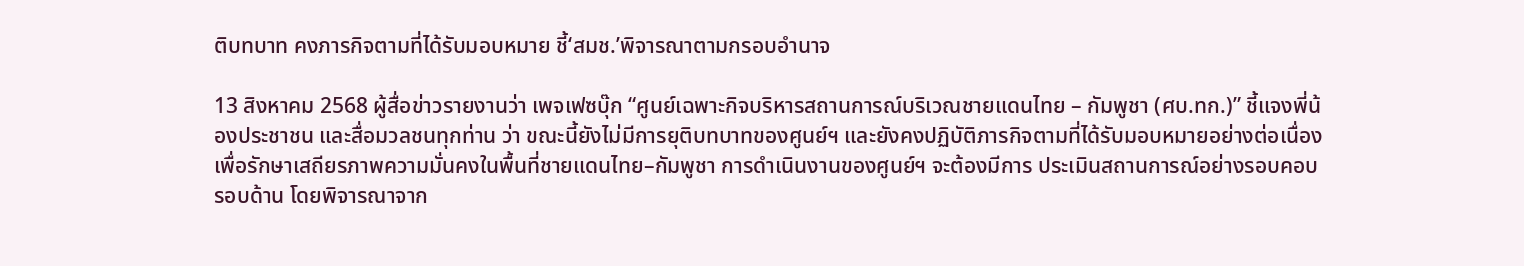ติบทบาท คงภารกิจตามที่ได้รับมอบหมาย ชี้‘สมช.’พิจารณาตามกรอบอำนาจ

13 สิงหาคม 2568 ผู้สื่อข่าวรายงานว่า เพจเฟซบุ๊ก “ศูนย์เฉพาะกิจบริหารสถานการณ์บริเวณชายแดนไทย – กัมพูชา (ศบ.ทก.)” ชี้แจงพี่น้องประชาชน และสื่อมวลชนทุกท่าน ว่า ขณะนี้ยังไม่มีการยุติบทบาทของศูนย์ฯ และยังคงปฏิบัติภารกิจตามที่ได้รับมอบหมายอย่างต่อเนื่อง เพื่อรักษาเสถียรภาพความมั่นคงในพื้นที่ชายแดนไทย–กัมพูชา การดำเนินงานของศูนย์ฯ จะต้องมีการ ประเมินสถานการณ์อย่างรอบคอบ รอบด้าน โดยพิจารณาจาก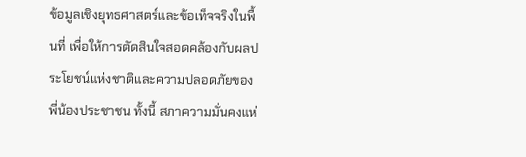ข้อมูลเชิงยุทธศาสตร์และข้อเท็จจริงในพื้นที่ เพื่อให้การตัดสินใจสอดคล้องกับผลประโยชน์แห่งชาติและความปลอดภัยของพี่น้องประชาชน ทั้งนี้ สภาความมั่นคงแห่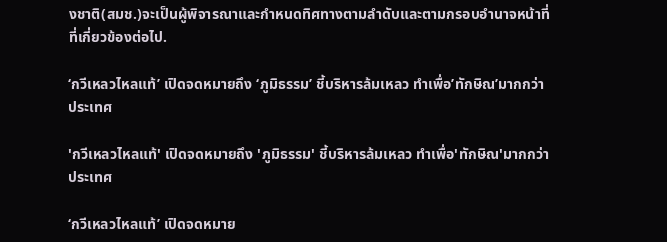งชาติ(สมช.)จะเป็นผู้พิจารณาและกำหนดทิศทางตามลำดับและตามกรอบอำนาจหน้าที่ที่เกี่ยวข้องต่อไป.

‘กวีเหลวไหลแท้’ เปิดจดหมายถึง ‘ภูมิธรรม’ ชี้บริหารล้มเหลว ทำเพื่อ’ทักษิณ’มากกว่าประเทศ

'กวีเหลวไหลแท้' เปิดจดหมายถึง 'ภูมิธรรม' ชี้บริหารล้มเหลว ทำเพื่อ'ทักษิณ'มากกว่าประเทศ

‘กวีเหลวไหลแท้’ เปิดจดหมาย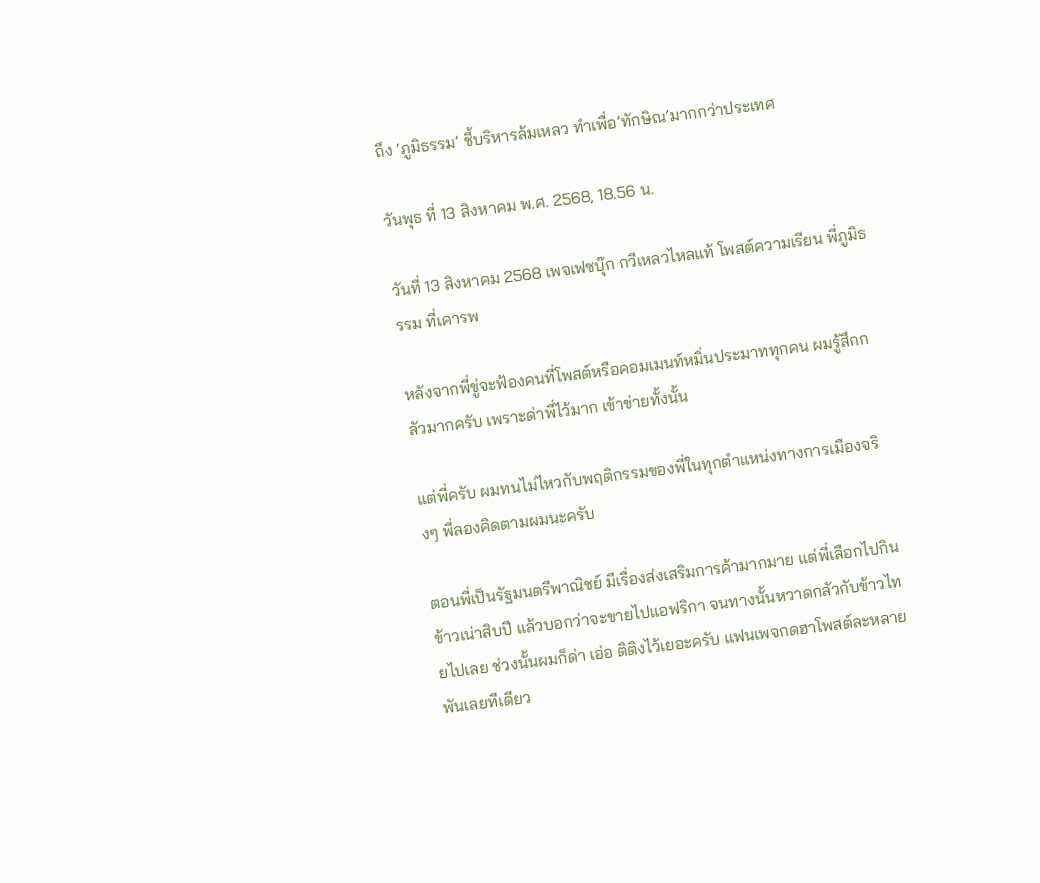ถึง ‘ภูมิธรรม’ ชี้บริหารล้มเหลว ทำเพื่อ’ทักษิณ’มากกว่าประเทศ

วันพุธ ที่ 13 สิงหาคม พ.ศ. 2568, 18.56 น.

วันที่ 13 สิงหาคม 2568 เพจเฟซบุ๊ก กวีเหลวไหลแท้ โพสต์ความเรียน พี่ภูมิธรรม ที่เคารพ

หลังจากพี่ขู่จะฟ้องคนที่โพสต์หรือคอมเมนท์หมิ่นประมาททุกคน ผมรู้สึกกลัวมากครับ เพราะด่าพี่ไว้มาก เข้าข่ายทั้งนั้น

แต่พี่ครับ ผมทนไม่ไหวกับพฤติกรรมของพี่ในทุกตำแหน่งทางการเมืองจริงๆ พี่ลองคิดตามผมนะครับ

ตอนพี่เป็นรัฐมนตรีพาณิชย์ มีเรื่องส่งเสริมการค้ามากมาย แต่พี่เลือกไปกินข้าวเน่าสิบปี แล้วบอกว่าจะขายไปแอฟริกา จนทางนั้นหวาดกลัวกับข้าวไทยไปเลย ช่วงนั้นผมก็ด่า เอ่อ ติติงไว้เยอะครับ แฟนเพจกดฮาโพสต์ละหลายพันเลยทีเดียว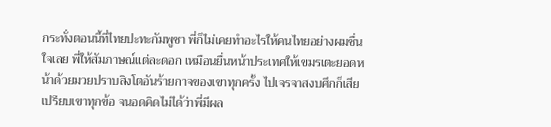กระทั่งตอนนี้ที่ไทยปะทะกัมพูชา พี่ก็ไม่เคยทำอะไรให้คนไทยอย่างผมชื่นใจเลย พี่ให้สัมภาษณ์แต่ละดอก เหมือนยื่นหน้าประเทศให้เขมรเตะยอดหน้าด้วยมวยปราบสิงโตอันร้ายกาจของเขาทุกครั้ง ไปเจรจาสงบศึกก็เสียเปรียบเขาทุกข้อ จนอดคิดไม่ได้ว่าพี่มีผล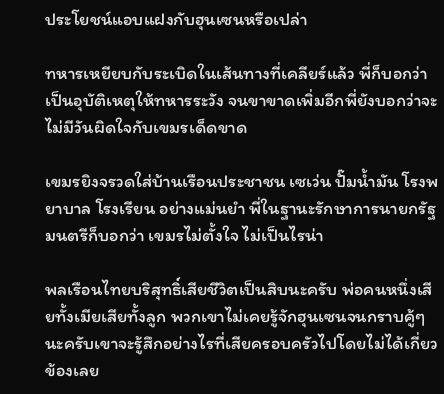ประโยชน์แอบแฝงกับฮุนเซนหรือเปล่า

ทหารเหยียบกับระเบิดในเส้นทางที่เคลียร์แล้ว พี่ก็บอกว่าเป็นอุบัติเหตุให้ทหารระวัง จนขาขาดเพิ่มอีกพี่ยังบอกว่าจะไม่มีวันผิดใจกับเขมรเด็ดขาด

เขมรยิงจรวดใส่บ้านเรือนประชาชน เซเว่น ปั๊มน้ำมัน โรงพยาบาล โรงเรียน อย่างแม่นยำ พี่ในฐานะรักษาการนายกรัฐมนตรีก็บอกว่า เขมรไม่ตั้งใจ ไม่เป็นไรน่า

พลเรือนไทยบริสุทธิ์เสียชีวิตเป็นสิบนะครับ พ่อคนหนึ่งเสียทั้งเมียเสียทั้งลูก พวกเขาไม่เคยรู้จักฮุนเซนจนกราบคู้ๆ นะครับเขาจะรู้สึกอย่างไรที่เสียครอบครัวไปโดยไม่ได้เกี่ยวข้องเลย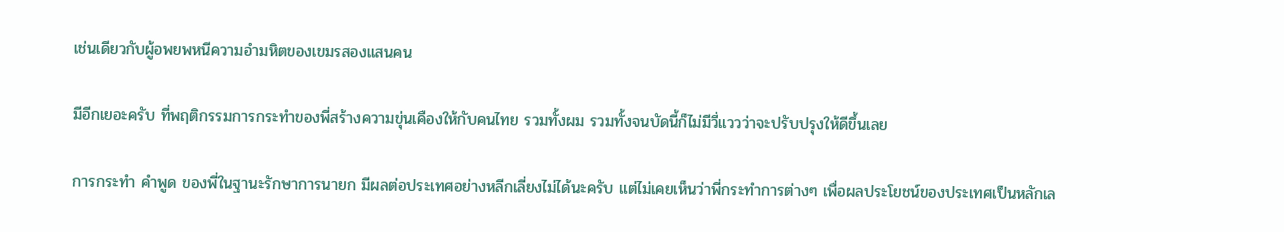เช่นเดียวกับผู้อพยพหนีความอำมหิตของเขมรสองแสนคน

มีอีกเยอะครับ ที่พฤติกรรมการกระทำของพี่สร้างความขุ่นเคืองให้กับคนไทย รวมทั้งผม รวมทั้งจนบัดนี้ก็ไม่มีวี่แววว่าจะปรับปรุงให้ดีขึ้นเลย

การกระทำ คำพูด ของพี่ในฐานะรักษาการนายก มีผลต่อประเทศอย่างหลีกเลี่ยงไม่ได้นะครับ แต่ไม่เคยเห็นว่าพี่กระทำการต่างๆ เพื่อผลประโยชน์ของประเทศเป็นหลักเล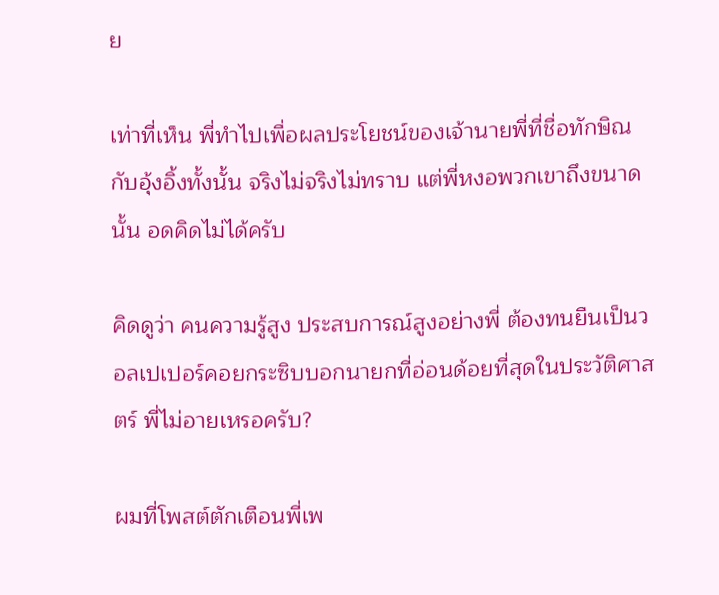ย

เท่าที่เห็น พี่ทำไปเพื่อผลประโยชน์ของเจ้านายพี่ที่ชื่อทักษิณกับอุ้งอิ้งทั้งนั้น จริงไม่จริงไม่ทราบ แต่พี่หงอพวกเขาถึงขนาดนั้น อดคิดไม่ได้ครับ

คิดดูว่า คนความรู้สูง ประสบการณ์สูงอย่างพี่ ต้องทนยืนเป็นวอลเปเปอร์คอยกระซิบบอกนายกที่อ่อนด้อยที่สุดในประวัติศาสตร์ พี่ไม่อายเหรอครับ?

ผมที่โพสต์ตักเตือนพี่เพ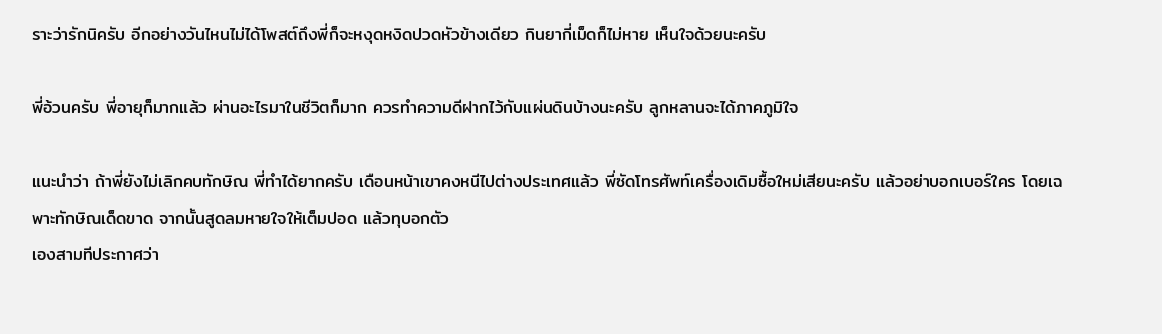ราะว่ารักนิครับ อีกอย่างวันไหนไม่ได้โพสต์ถึงพี่ก็จะหงุดหงิดปวดหัวข้างเดียว กินยากี่เม็ดก็ไม่หาย เห็นใจด้วยนะครับ

พี่อ้วนครับ พี่อายุก็มากแล้ว ผ่านอะไรมาในชีวิตก็มาก ควรทำความดีฝากไว้กับแผ่นดินบ้างนะครับ ลูกหลานจะได้ภาคภูมิใจ

แนะนำว่า ถ้าพี่ยังไม่เลิกคบทักษิณ พี่ทำได้ยากครับ เดือนหน้าเขาคงหนีไปต่างประเทศแล้ว พี่ซัดโทรศัพท์เครื่องเดิมซื้อใหม่เสียนะครับ แล้วอย่าบอกเบอร์ใคร โดยเฉพาะทักษิณเด็ดขาด จากนั้นสูดลมหายใจให้เต็มปอด แล้วทุบอกตัว
เองสามทีประกาศว่า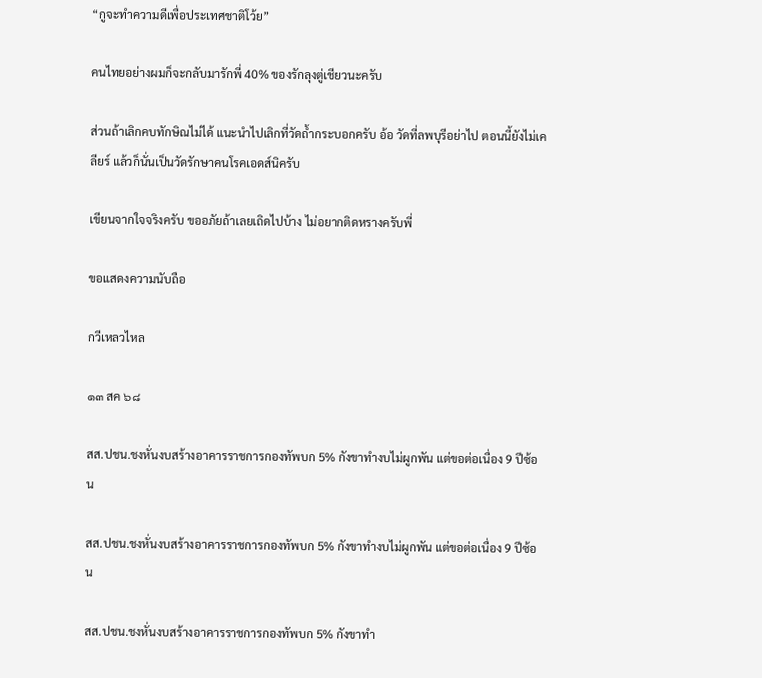“กูจะทำความดีเพื่อประเทศชาติโว้ย”

คนไทยอย่างผมก็จะกลับมารักพี่ 40% ของรักลุงตู่เชียวนะครับ

ส่วนถ้าเลิกคบทักษิณไม่ได้ แนะนำไปเลิกที่วัดถ้ำกระบอกครับ อ้อ วัดที่ลพบุรีอย่าไป ตอนนี้ยังไม่เคลียร์ แล้วก็นั่นเป็นวัดรักษาคนโรคเอดส์นิครับ

เขียนจากใจจริงครับ ขออภัยถ้าเลยเถิดไปบ้าง ไม่อยากติดหรางครับพี่

ขอแสดงความนับถือ

กวีเหลวไหล

๑๓ สค ๖๘

สส.ปชน.ชงหั่นงบสร้างอาคารราชการกองทัพบก 5% กังขาทำงบไม่ผูกพัน แต่ขอต่อเนื่อง 9 ปีซ้อน

สส.ปชน.ชงหั่นงบสร้างอาคารราชการกองทัพบก 5% กังขาทำงบไม่ผูกพัน แต่ขอต่อเนื่อง 9 ปีซ้อน

สส.ปชน.ชงหั่นงบสร้างอาคารราชการกองทัพบก 5% กังขาทำ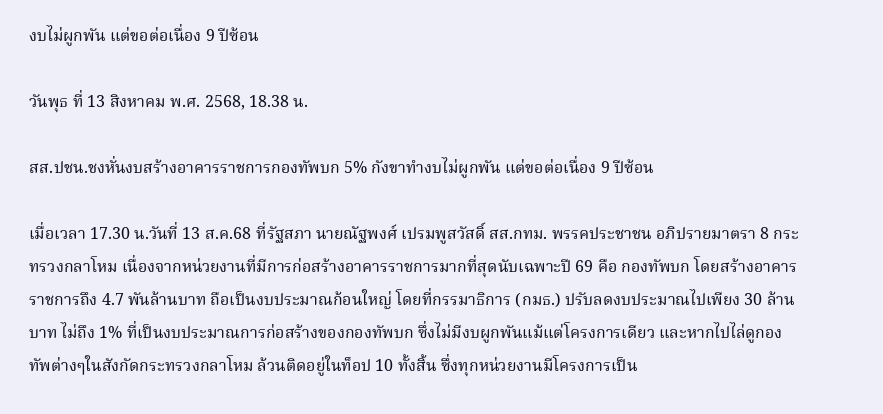งบไม่ผูกพัน แต่ขอต่อเนื่อง 9 ปีซ้อน

วันพุธ ที่ 13 สิงหาคม พ.ศ. 2568, 18.38 น.

สส.ปชน.ชงหั่นงบสร้างอาคารราชการกองทัพบก 5% กังขาทำงบไม่ผูกพัน แต่ขอต่อเนื่อง 9 ปีซ้อน

เมื่อเวลา 17.30 น.วันที่ 13 ส.ค.68 ที่รัฐสภา นายณัฐพงศ์ เปรมพูสวัสดิ์ สส.กทม. พรรคประชาชน อภิปรายมาตรา 8 กระทรวงกลาโหม เนื่องจากหน่วยงานที่มีการก่อสร้างอาคารราชการมากที่สุดนับเฉพาะปี 69 คือ กองทัพบก โดยสร้างอาคารราชการถึง 4.7 พันล้านบาท ถือเป็นงบประมาณก้อนใหญ่ โดยที่กรรมาธิการ (กมธ.) ปรับลดงบประมาณไปเพียง 30 ล้านบาท ไม่ถึง 1% ที่เป็นงบประมาณการก่อสร้างของกองทัพบก ซึ่งไม่มีงบผูกพันแม้แต่โครงการเดียว และหากไปไล่ดูกองทัพต่างๆในสังกัดกระทรวงกลาโหม ล้วนติดอยู่ในท็อป 10 ทั้งสิ้น ซึ่งทุกหน่วยงานมีโครงการเป็น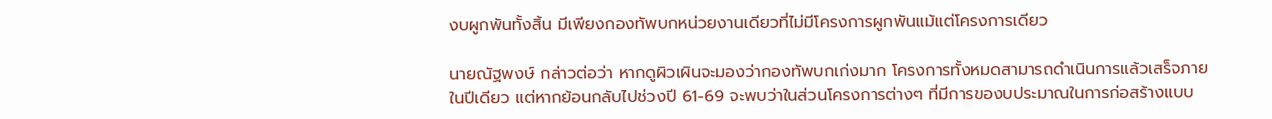งบผูกพันทั้งสิ้น มีเพียงกองทัพบกหน่วยงานเดียวที่ไม่มีโครงการผูกพันแม้แต่โครงการเดียว

นายณัฐพงษ์ กล่าวต่อว่า หากดูผิวเผินจะมองว่ากองทัพบกเก่งมาก โครงการทั้งหมดสามารถดำเนินการแล้วเสร็จภายในปีเดียว แต่หากย้อนกลับไปช่วงปี 61-69 จะพบว่าในส่วนโครงการต่างๆ ที่มีการของบประมาณในการก่อสร้างแบบ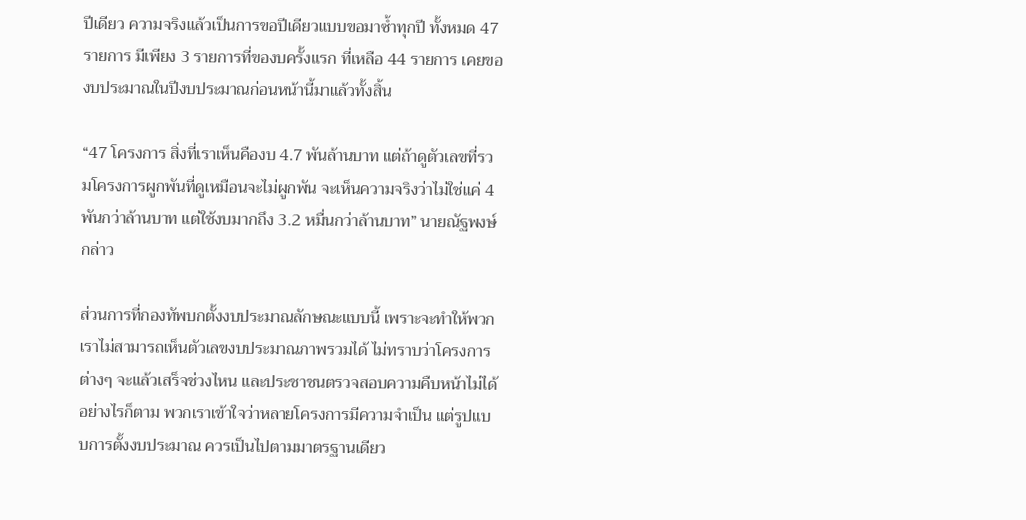ปีเดียว ความจริงแล้วเป็นการขอปีเดียวแบบขอมาซ้ำทุกปี ทั้งหมด 47 รายการ มีเพียง 3 รายการที่ของบครั้งแรก ที่เหลือ 44 รายการ เคยของบประมาณในปีงบประมาณก่อนหน้านี้มาแล้วทั้งสิ้น

“47 โครงการ สิ่งที่เราเห็นคืองบ 4.7 พันล้านบาท แต่ถ้าดูตัวเลขที่รวมโครงการผูกพันที่ดูเหมือนจะไม่ผูกพัน จะเห็นความจริงว่าไม่ใช่แค่ 4 พันกว่าล้านบาท แต่ใช้งบมากถึง 3.2 หมื่นกว่าล้านบาท” นายณัฐพงษ์ กล่าว

ส่วนการที่กองทัพบกตั้งงบประมาณลักษณะแบบนี้ เพราะจะทำให้พวกเราไม่สามารถเห็นตัวเลขงบประมาณภาพรวมได้ ไม่ทราบว่าโครงการต่างๆ จะแล้วเสร็จช่วงไหน และประชาชนตรวจสอบความคืบหน้าไม่ได้ อย่างไรก็ตาม พวกเราเข้าใจว่าหลายโครงการมีความจำเป็น แต่รูปแบบการตั้งงบประมาณ ควรเป็นไปตามมาตรฐานเดียว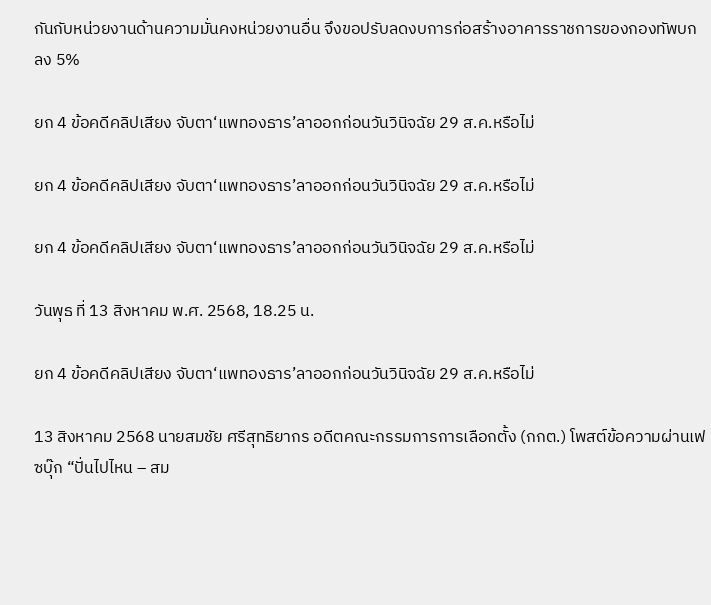กันกับหน่วยงานด้านความมั่นคงหน่วยงานอื่น จึงขอปรับลดงบการก่อสร้างอาคารราชการของกองทัพบกลง 5%

ยก 4 ข้อคดีคลิปเสียง จับตา‘แพทองธาร’ลาออกก่อนวันวินิจฉัย 29 ส.ค.หรือไม่

ยก 4 ข้อคดีคลิปเสียง จับตา‘แพทองธาร’ลาออกก่อนวันวินิจฉัย 29 ส.ค.หรือไม่

ยก 4 ข้อคดีคลิปเสียง จับตา‘แพทองธาร’ลาออกก่อนวันวินิจฉัย 29 ส.ค.หรือไม่

วันพุธ ที่ 13 สิงหาคม พ.ศ. 2568, 18.25 น.

ยก 4 ข้อคดีคลิปเสียง จับตา‘แพทองธาร’ลาออกก่อนวันวินิจฉัย 29 ส.ค.หรือไม่

13 สิงหาคม 2568 นายสมชัย ศรีสุทธิยากร อดีตคณะกรรมการการเลือกตั้ง (กกต.) โพสต์ข้อความผ่านเฟซบุ๊ก “ปั่นไปไหน – สม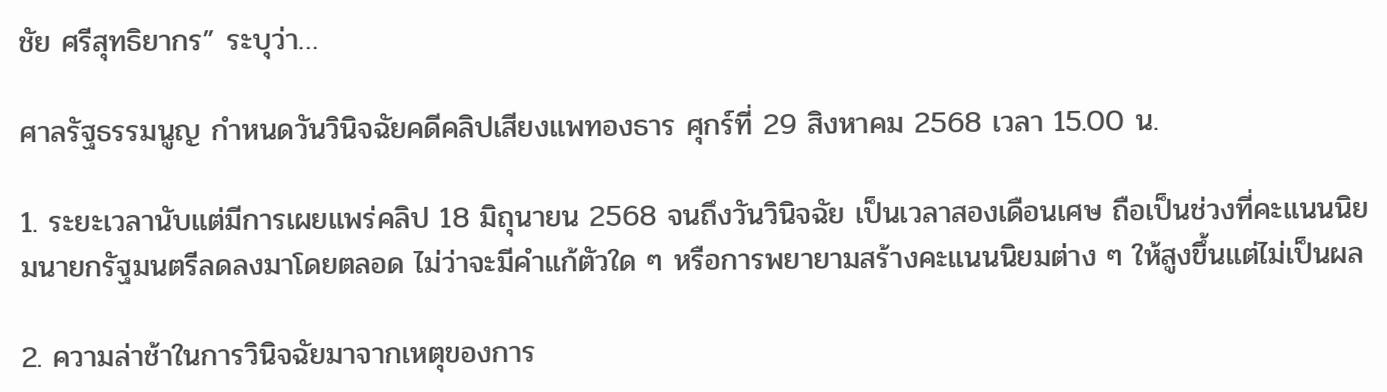ชัย ศรีสุทธิยากร” ระบุว่า…

ศาลรัฐธรรมนูญ กำหนดวันวินิจฉัยคดีคลิปเสียงแพทองธาร ศุกร์ที่ 29 สิงหาคม 2568 เวลา 15.00 น.

1. ระยะเวลานับแต่มีการเผยแพร่คลิป 18 มิถุนายน 2568 จนถึงวันวินิจฉัย เป็นเวลาสองเดือนเศษ ถือเป็นช่วงที่คะแนนนิยมนายกรัฐมนตรีลดลงมาโดยตลอด ไม่ว่าจะมีคำแก้ตัวใด ๆ หรือการพยายามสร้างคะแนนนิยมต่าง ๆ ให้สูงขึ้นแต่ไม่เป็นผล

2. ความล่าช้าในการวินิจฉัยมาจากเหตุของการ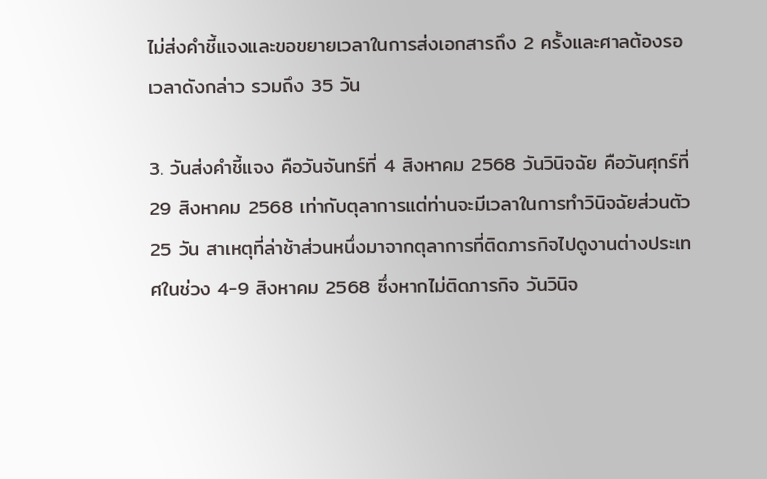ไม่ส่งคำชี้แจงและขอขยายเวลาในการส่งเอกสารถึง 2 ครั้งและศาลต้องรอเวลาดังกล่าว รวมถึง 35 วัน

3. วันส่งคำชี้แจง คือวันจันทร์ที่ 4 สิงหาคม 2568 วันวินิจฉัย คือวันศุกร์ที่ 29 สิงหาคม 2568 เท่ากับตุลาการแต่ท่านจะมีเวลาในการทำวินิจฉัยส่วนตัว 25 วัน สาเหตุที่ล่าช้าส่วนหนึ่งมาจากตุลาการที่ติดภารกิจไปดูงานต่างประเทศในช่วง 4-9 สิงหาคม 2568 ซึ่งหากไม่ติดภารกิจ วันวินิจ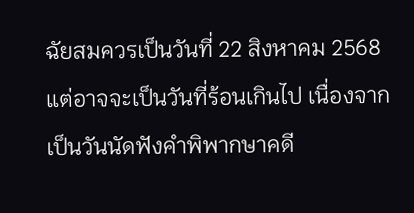ฉัยสมควรเป็นวันที่ 22 สิงหาคม 2568 แต่อาจจะเป็นวันที่ร้อนเกินไป เนื่องจากเป็นวันนัดฟังคำพิพากษาคดี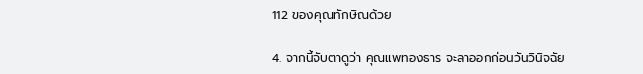112 ของคุณทักษิณด้วย

4. จากนี้จับตาดูว่า คุณแพทองธาร จะลาออกก่อนวันวินิจฉัย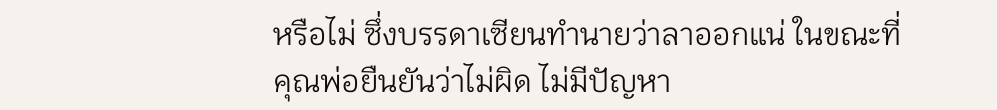หรือไม่ ซึ่งบรรดาเซียนทำนายว่าลาออกแน่ ในขณะที่คุณพ่อยืนยันว่าไม่ผิด ไม่มีปัญหา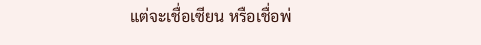แต่จะเชื่อเซียน หรือเชื่อพ่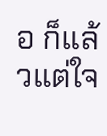อ ก็แล้วแต่ใจ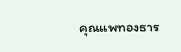คุณแพทองธาร